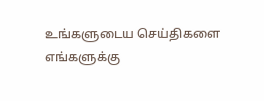உங்களுடைய செய்திகளை எங்களுக்கு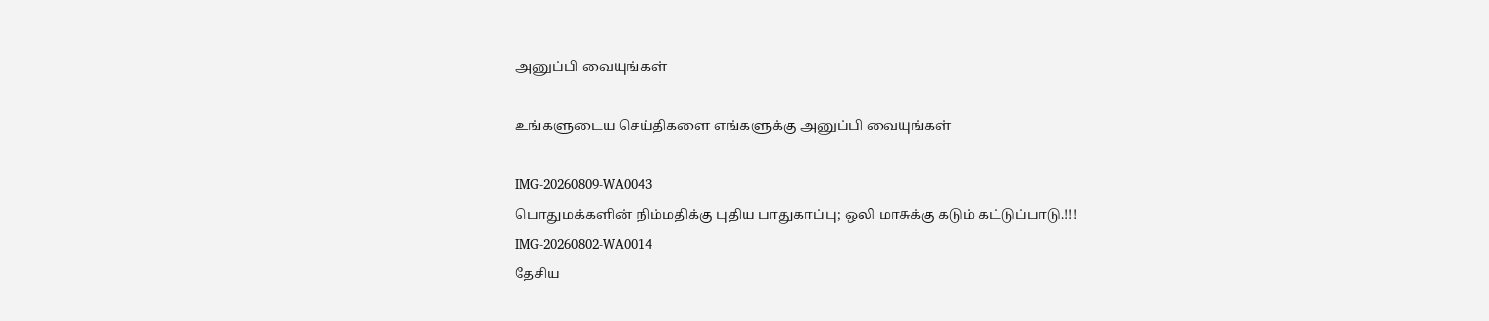அனுப்பி வையுங்கள்

உங்களுடைய செய்திகளை எங்களுக்கு அனுப்பி வையுங்கள்

IMG-20260809-WA0043
பொதுமக்களின் நிம்மதிக்கு புதிய பாதுகாப்பு; ஒலி மாசுக்கு கடும் கட்டுப்பாடு.!!!
IMG-20260802-WA0014
தேசிய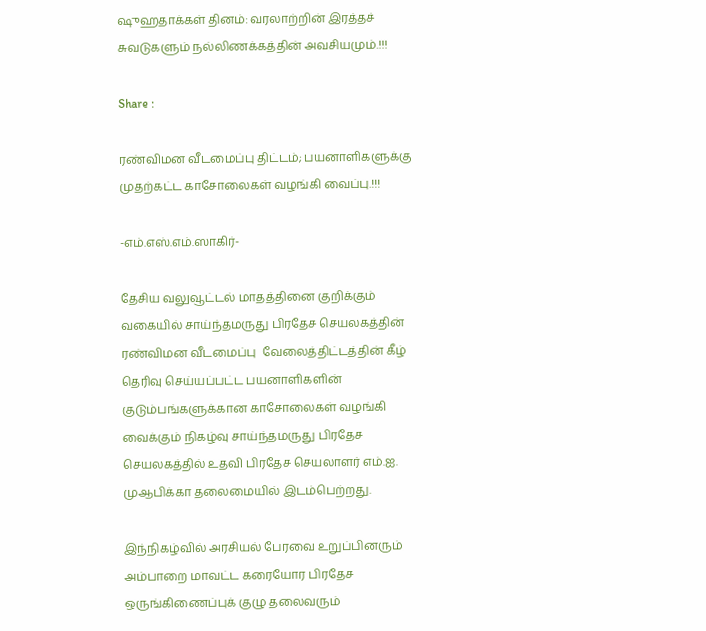ஷுஹதாக்கள் தினம்: வரலாற்றின் இரத்தச் சுவடுகளும் நல்லிணக்கத்தின் அவசியமும்.!!!

Share :

ரண்விமன வீடமைப்பு திட்டம்; பயனாளிகளுக்கு முதற்கட்ட காசோலைகள் வழங்கி வைப்பு.!!!

-எம்.எஸ்.எம்.ஸாகிர்-

தேசிய வலுவூட்டல் மாதத்தினை குறிக்கும் வகையில் சாய்ந்தமருது பிரதேச செயலகத்தின் ரண்விமன வீடமைப்பு  வேலைத்திட்டத்தின் கீழ் தெரிவு செய்யப்பட்ட பயனாளிகளின் குடும்பங்களுக்கான காசோலைகள் வழங்கி வைக்கும் நிகழ்வு சாய்ந்தமருது பிரதேச செயலகத்தில் உதவி பிரதேச செயலாளர் எம்.ஐ. முஆபிக்கா தலைமையில் இடம்பெற்றது.

இந்நிகழ்வில் அரசியல் பேரவை உறுப்பினரும் அம்பாறை மாவட்ட கரையோர பிரதேச ஒருங்கிணைப்புக் குழு தலைவரும்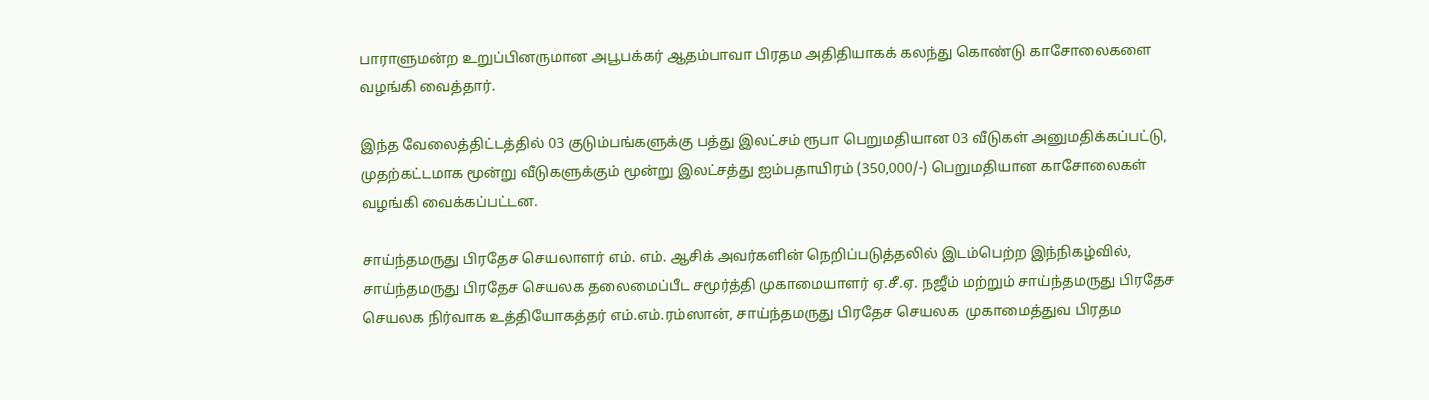பாராளுமன்ற உறுப்பினருமான அபூபக்கர் ஆதம்பாவா பிரதம அதிதியாகக் கலந்து கொண்டு காசோலைகளை வழங்கி வைத்தார்.

இந்த வேலைத்திட்டத்தில் 03 குடும்பங்களுக்கு பத்து இலட்சம் ரூபா பெறுமதியான 03 வீடுகள் அனுமதிக்கப்பட்டு, முதற்கட்டமாக மூன்று வீடுகளுக்கும் மூன்று இலட்சத்து ஐம்பதாயிரம் (350,000/-) பெறுமதியான காசோலைகள் வழங்கி வைக்கப்பட்டன.

சாய்ந்தமருது பிரதேச செயலாளர் எம். எம். ஆசிக் அவர்களின் நெறிப்படுத்தலில் இடம்பெற்ற இந்நிகழ்வில்,  சாய்ந்தமருது பிரதேச செயலக தலைமைப்பீட சமூர்த்தி முகாமையாளர் ஏ.சீ.ஏ. நஜீம் மற்றும் சாய்ந்தமருது பிரதேச செயலக நிர்வாக உத்தியோகத்தர் எம்.எம்.ரம்ஸான், சாய்ந்தமருது பிரதேச செயலக  முகாமைத்துவ பிரதம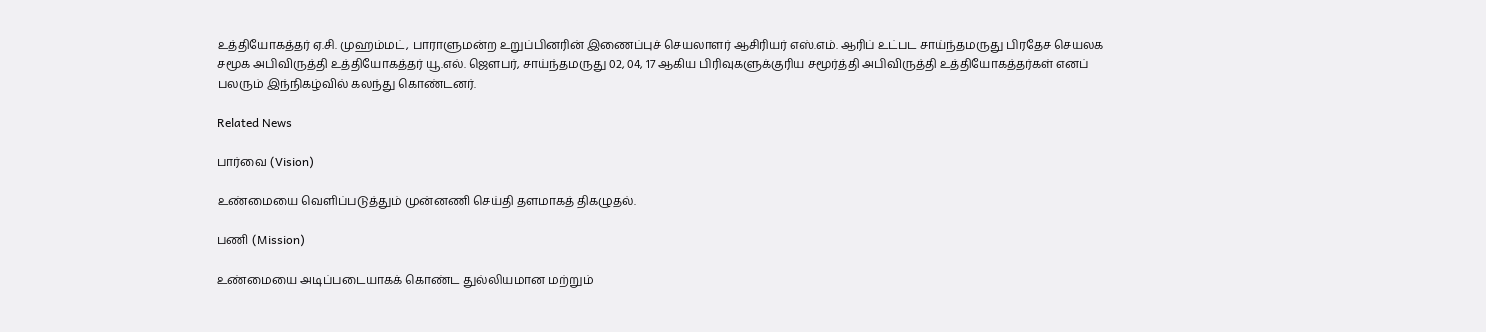உத்தியோகத்தர் ஏ.சி. முஹம்மட், பாராளுமன்ற உறுப்பினரின் இணைப்புச் செயலாளர் ஆசிரியர் எஸ்.எம். ஆரிப் உட்பட சாய்ந்தமருது பிரதேச செயலக சமூக அபிவிருத்தி உத்தியோகத்தர் யூ.எல். ஜௌபர், சாய்ந்தமருது 02, 04, 17 ஆகிய பிரிவுகளுக்குரிய சமூர்த்தி அபிவிருத்தி உத்தியோகத்தர்கள் எனப் பலரும் இந்நிகழ்வில் கலந்து கொண்டனர்.

Related News

பார்வை (Vision)

உண்மையை வெளிப்படுத்தும் முன்னணி செய்தி தளமாகத் திகழுதல்.

பணி (Mission)

உண்மையை அடிப்படையாகக் கொண்ட துல்லியமான மற்றும்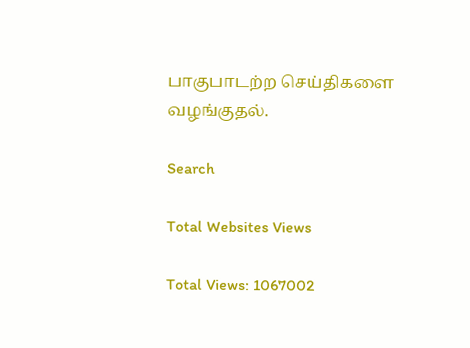பாகுபாடற்ற செய்திகளை வழங்குதல்.

Search

Total Websites Views

Total Views: 1067002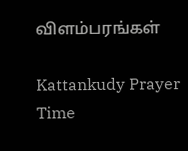விளம்பரங்கள்

Kattankudy Prayer Time